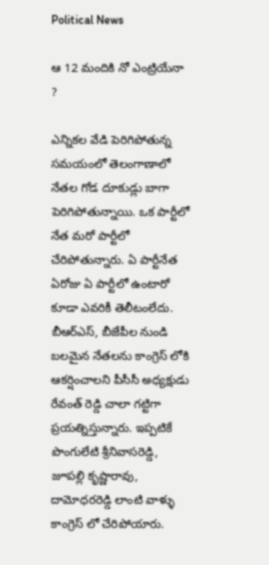Political News

ఆ 12 మందికి నో ఎంట్రియేనా ?

ఎన్నికల వేడి పెరిగిపోతున్న సమయంలో తెలంగాణాలో నేతల గోడ దూకుడ్లు బాగా పెరిగిపోతున్నాయి. ఒక పార్టీలో నేత మరో పార్టీలో చేరిపోతున్నారు. ఏ పార్టీనేత ఏరోజు ఏ పార్టీలో ఉంటారో కూడా ఎవరికీ తెలీటంలేదు. బీఆర్ఎస్, బీజేపీల నుండి బలమైన నేతలను కాంగ్రెస్ లోకి ఆకర్షించాలని పీసీసీ అధ్యక్షుడు రేవంత్ రెడ్డి చాలా గట్టిగా ప్రయత్నిస్తున్నారు. ఇప్పటికే పొంగులేటి శ్రీనివాసరెడ్డి, జూపల్లి కృష్ణారావు, దామోధరరెడ్డి లాంటి వాళ్ళు కాంగ్రెస్ లో చేరిపోయారు.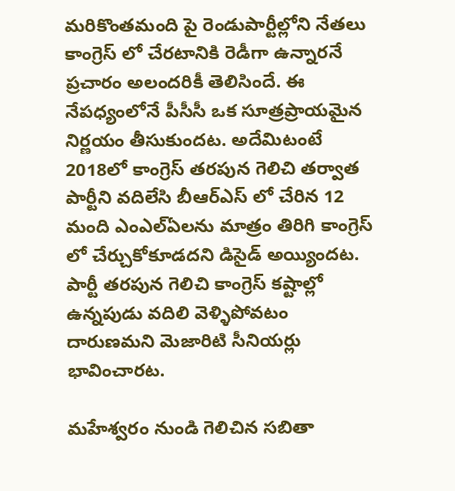మరికొంతమంది పై రెండుపార్టీల్లోని నేతలు కాంగ్రెస్ లో చేరటానికి రెడీగా ఉన్నారనే ప్రచారం అలందరికీ తెలిసిందే. ఈ నేపధ్యంలోనే పీసీసీ ఒక సూత్రప్రాయమైన నిర్ణయం తీసుకుందట. అదేమిటంటే 2018లో కాంగ్రెస్ తరపున గెలిచి తర్వాత పార్టీని వదిలేసి బీఆర్ఎస్ లో చేరిన 12 మంది ఎంఎల్ఏలను మాత్రం తిరిగి కాంగ్రెస్ లో చేర్చుకోకూడదని డిసైడ్ అయ్యిందట. పార్టీ తరపున గెలిచి కాంగ్రెస్ కష్టాల్లో ఉన్నపుడు వదిలి వెళ్ళిపోవటం దారుణమని మెజారిటి సీనియర్లు భావించారట.

మహేశ్వరం నుండి గెలిచిన సబితా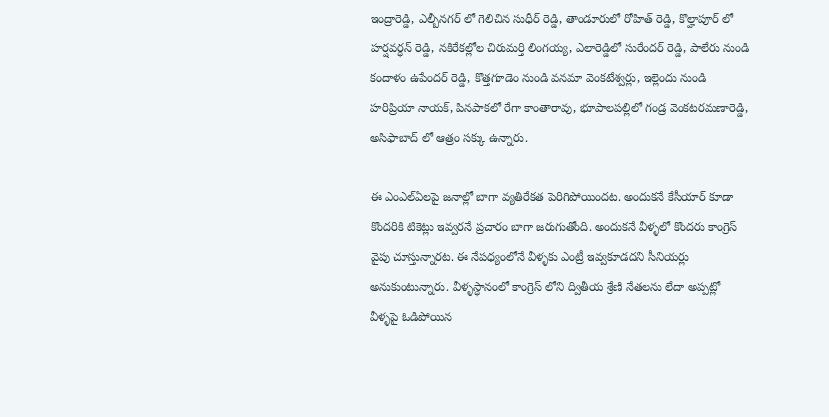ఇంద్రారెడ్డి, ఎల్బీనగర్ లో గెలిచిన సుధీర్ రెడ్డి, తాండూరులో రోహిత్ రెడ్డి, కొల్హాపూర్ లో హర్షవర్ధన్ రెడ్డి, నకిరేకల్లోల చిరుమర్తి లింగయ్య, ఎలారెడ్డిలో సురేందర్ రెడ్డి, పాలేరు నుండి కందాళం ఉపేందర్ రెడ్డి, కొత్తగూడెం నుండి వనమా వెంకటేశ్వర్లు, ఇల్లెందు నుండి హరిప్రియా నాయక్, పినపాకలో రేగా కాంతారావు, భూపాలపల్లిలో గండ్ర వెంకటరమణారెడ్డి, అసిఫాబాద్ లో ఆత్రం సక్కు ఉన్నారు.

ఈ ఎంఎల్ఏలపై జనాల్లో బాగా వ్యతిరేకత పెరిగిపోయిందట. అందుకనే కేసీయార్ కూడా కొందరికి టికెట్లు ఇవ్వరనే ప్రచారం బాగా జరుగుతోంది. అందుకనే వీళ్ళలో కొందరు కాంగ్రెస్ వైపు చూస్తున్నారట. ఈ నేపధ్యంలోనే వీళ్ళకు ఎంట్రీ ఇవ్వకూడదని సీనియర్లు అనుకుంటున్నారు. వీళ్ళస్ధానంలో కాంగ్రెస్ లోని ద్వితీయ శ్రేణి నేతలను లేదా అప్పట్లో వీళ్ళపై ఓడిపోయిన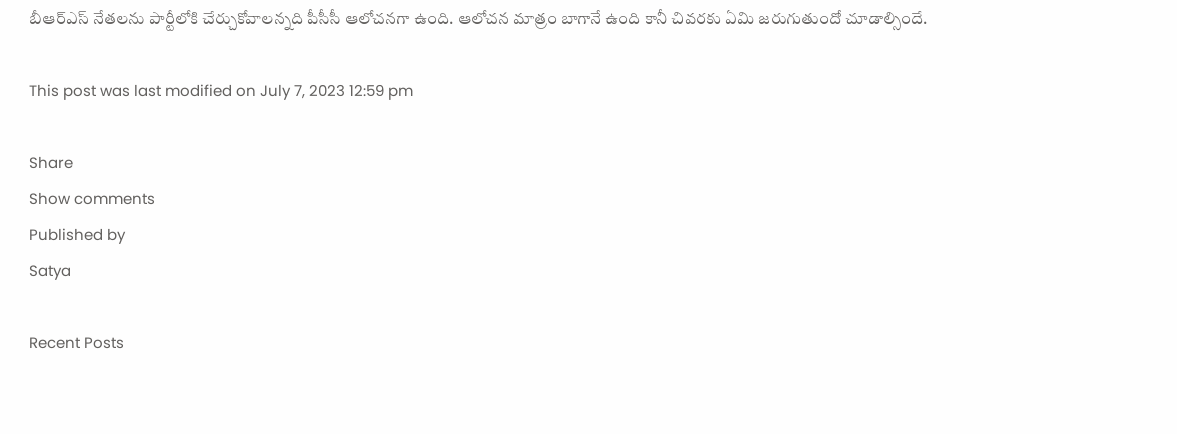బీఆర్ఎస్ నేతలను పార్టీలోకి చేర్చుకోవాలన్నది పీసీసీ ఆలోచనగా ఉంది. ఆలోచన మాత్రం బాగానే ఉంది కానీ చివరకు ఏమి జరుగుతుందో చూడాల్సిందే.

This post was last modified on July 7, 2023 12:59 pm

Share
Show comments
Published by
Satya

Recent Posts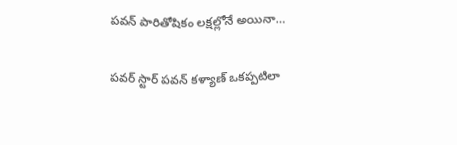పవన్ పారితోషికం లక్షల్లోనే అయినా…

పవర్ స్టార్ పవన్ కళ్యాణ్ ఒకప్పటిలా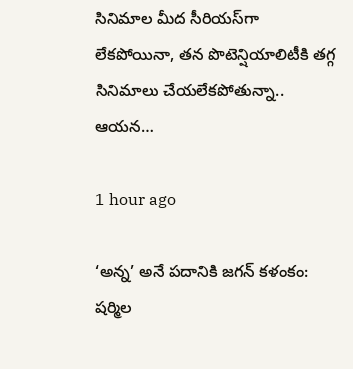సినిమాల మీద సీరియస్‌గా లేకపోయినా, తన పొటెన్షియాలిటీకి తగ్గ సినిమాలు చేయలేకపోతున్నా.. ఆయన…

1 hour ago

‘అన్న’ అనే ప‌దానికి జ‌గ‌న్ క‌ళంకం: ష‌ర్మిల‌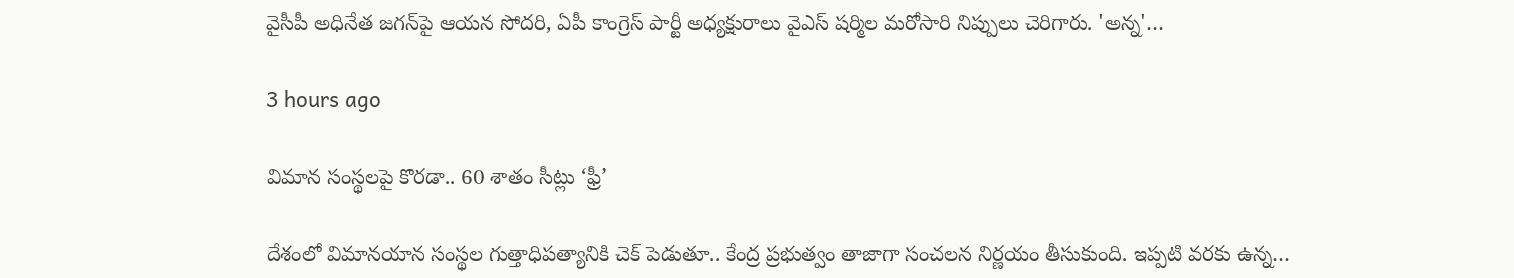వైసీపీ అధినేత జ‌గ‌న్‌పై ఆయ‌న సోద‌రి, ఏపీ కాంగ్రెస్ పార్టీ అధ్య‌క్షురాలు వైఎస్ ష‌ర్మిల మ‌రోసారి నిప్పులు చెరిగారు. 'అన్న‌'…

3 hours ago

విమాన సంస్థ‌ల‌పై కొర‌డా.. 60 శాతం సీట్లు ‘ఫ్రీ’

దేశంలో విమానయాన సంస్థ‌ల గుత్తాధిపత్యానికి చెక్ పెడుతూ.. కేంద్ర ప్ర‌భుత్వం తాజాగా సంచ‌ల‌న నిర్ణ‌యం తీసుకుంది. ఇప్ప‌టి వ‌ర‌కు ఉన్న…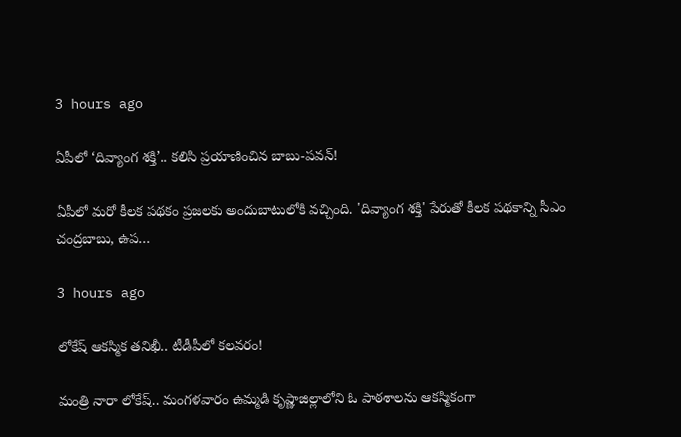3 hours ago

ఏపీలో ‘దివ్యాంగ శక్తి’.. క‌లిసి ప్ర‌యాణించిన బాబు-ప‌వ‌న్‌!

ఏపీలో మ‌రో కీల‌క ప‌థ‌కం ప్ర‌జ‌ల‌కు అందుబాటులోకి వ‌చ్చింది. 'దివ్యాంగ శక్తి' పేరుతో కీలక ప‌థ‌కాన్ని సీఎం చంద్ర‌బాబు, ఉప…

3 hours ago

లోకేష్ ఆక‌స్మిక త‌నిఖీ.. టీడీపీలో క‌ల‌వ‌రం!

మంత్రి నారా లోకేష్‌.. మంగ‌ళ‌వారం ఉమ్మ‌డి కృష్ణాజిల్లాలోని ఓ పాఠ‌శాల‌ను ఆక‌స్మికంగా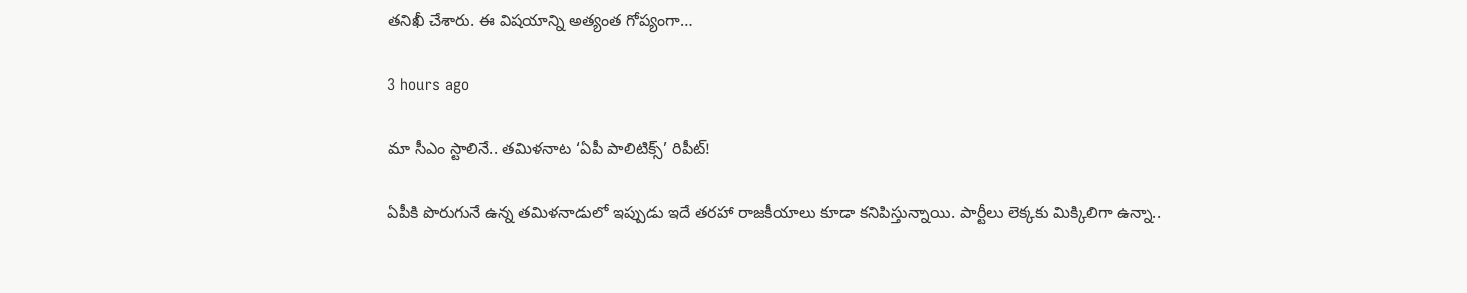త‌నిఖీ చేశారు. ఈ విష‌యాన్ని అత్యంత గోప్యంగా…

3 hours ago

మా సీఎం స్టాలినే.. త‌మిళ‌నాట ‘ఏపీ పాలిటిక్స్’ రిపీట్‌!

ఏపీకి పొరుగునే ఉన్న త‌మిళ‌నాడులో ఇప్పుడు ఇదే త‌ర‌హా రాజ‌కీయాలు కూడా క‌నిపిస్తున్నాయి. పార్టీలు లెక్క‌కు మిక్కిలిగా ఉన్నా..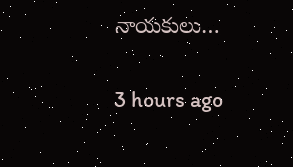నాయ‌కులు…

3 hours ago